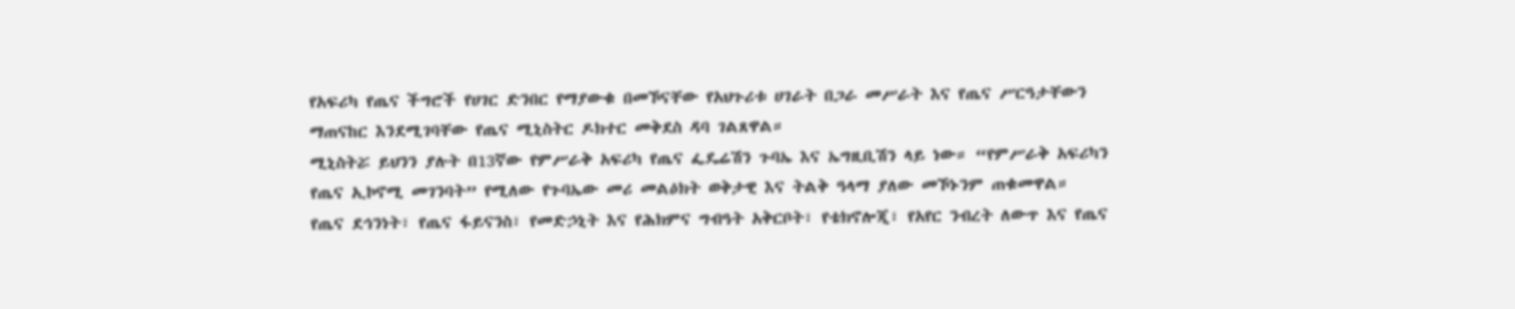የአፍሪካ የጤና ችግሮች የሀገር ድንበር የማያውቁ በመኾናቸው የአህጉሪቱ ሀገራት በጋራ መሥራት እና የጤና ሥርዓታቸውን ማጠናከር እንደሚገባቸው የጤና ሚኒስትር ዶክተር መቅደስ ዳባ ገልጸዋል።
ሚኒስትሯ ይህንን ያሉት በ13ኛው የምሥራቅ አፍሪካ የጤና ፌዴሬሽን ጉባኤ እና ኤግዚቢሽን ላይ ነው። “የምሥራቅ አፍሪካን የጤና ኢኮኖሚ መገንባት” የሚለው የጉባኤው መሪ መልዕክት ወቅታዊ እና ትልቅ ዓላማ ያለው መኾኑንም ጠቁመዋል።
የጤና ደኅንነት፣ የጤና ፋይናንስ፣ የመድኃኒት እና የሕክምና ግብዓት አቅርቦት፣ የቴክኖሎጂ፣ የአየር ንብረት ለውጥ እና የጤና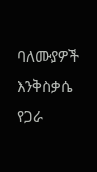ባለሙያዎች እንቅስቃሴ የጋራ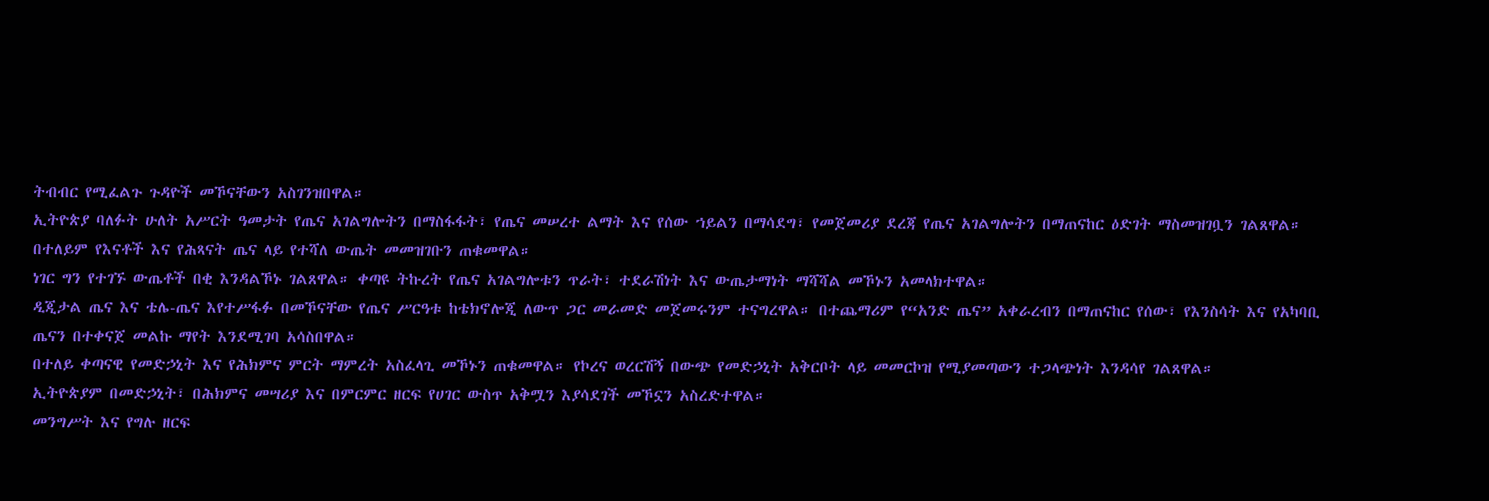ትብብር የሚፈልጉ ጉዳዮች መኾናቸውን አስገንዝበዋል።
ኢትዮጵያ ባለፉት ሁለት አሥርት ዓመታት የጤና አገልግሎትን በማስፋፋት፣ የጤና መሠረተ ልማት እና የሰው ኀይልን በማሳደግ፣ የመጀመሪያ ደረጃ የጤና አገልግሎትን በማጠናከር ዕድገት ማስመዝገቧን ገልጸዋል። በተለይም የእናቶች እና የሕጻናት ጤና ላይ የተሻለ ውጤት መመዝገቡን ጠቁመዋል።
ነገር ግን የተገኙ ውጤቶች በቂ እንዳልኾኑ ገልጸዋል። ቀጣዩ ትኩረት የጤና አገልግሎቱን ጥራት፣ ተደራሽነት እና ውጤታማነት ማሻሻል መኾኑን አመላክተዋል።
ዲጂታል ጤና እና ቴሌ-ጤና እየተሥፋፉ በመኾናቸው የጤና ሥርዓቱ ከቴክኖሎጂ ለውጥ ጋር መራመድ መጀመሩንም ተናግረዋል። በተጨማሪም የ“አንድ ጤና” አቀራረብን በማጠናከር የሰው፣ የእንስሳት እና የአካባቢ ጤናን በተቀናጀ መልኩ ማየት እንደሚገባ አሳስበዋል።
በተለይ ቀጣናዊ የመድኃኒት እና የሕክምና ምርት ማምረት አስፈላጊ መኾኑን ጠቁመዋል። የኮረና ወረርሽኝ በውጭ የመድኃኒት አቅርቦት ላይ መመርኮዝ የሚያመጣውን ተጋላጭነት እንዳሳየ ገልጸዋል።
ኢትዮጵያም በመድኃኒት፣ በሕክምና መሣሪያ እና በምርምር ዘርፍ የሀገር ውስጥ አቅሟን እያሳደገች መኾኗን አስረድተዋል።
መንግሥት እና የግሉ ዘርፍ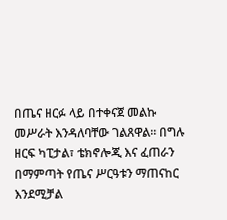በጤና ዘርፉ ላይ በተቀናጀ መልኩ መሥራት እንዳለባቸው ገልጸዋል። በግሉ ዘርፍ ካፒታል፣ ቴክኖሎጂ እና ፈጠራን በማምጣት የጤና ሥርዓቱን ማጠናከር እንደሚቻል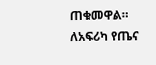ጠቁመዋል።
ለአፍሪካ የጤና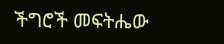ችግሮች መፍትሔው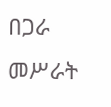በጋራ መሥራት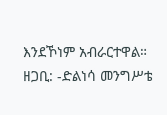እንደኾነም አብራርተዋል።
ዘጋቢ: -ድልነሳ መንግሥቴ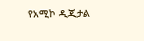የአሚኮ ዲጂታል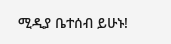ሚዲያ ቤተሰብ ይሁኑ!